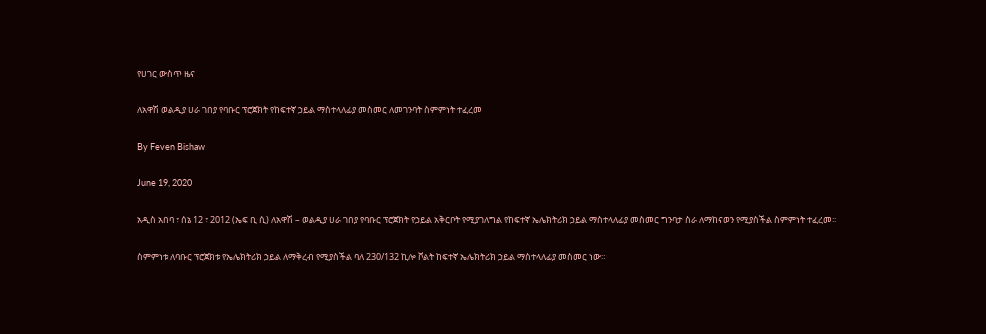የሀገር ውስጥ ዜና

ለአዋሽ ወልዲያ ሀራ ገበያ የባቡር ፕሮጀክት የከፍተኛ ኃይል ማስተላለፊያ መስመር ለመገንባት ስምምነት ተፈረመ

By Feven Bishaw

June 19, 2020

አዲስ አበባ ፣ ሰኔ 12 ፣ 2012 (ኤፍ ቢ ሲ) ለአዋሽ – ወልዲያ ሀራ ገበያ የባቡር ፕሮጀክት የኃይል አቅርቦት የሚያገለግል የከፍተኛ ኤሌክትሪክ ኃይል ማስተላለፊያ መስመር ግንባታ ስራ ለማከናወን የሚያስችል ስምምነት ተፈረመ፡፡

ስምምነቱ ለባቡር ፕሮጀክቱ የኤሌክትሪክ ኃይል ለማቅረብ የሚያስችል ባለ 230/132 ኪሎ ቮልት ከፍተኛ ኤሌክትሪክ ኃይል ማስተላለፊያ መስመር ነው።